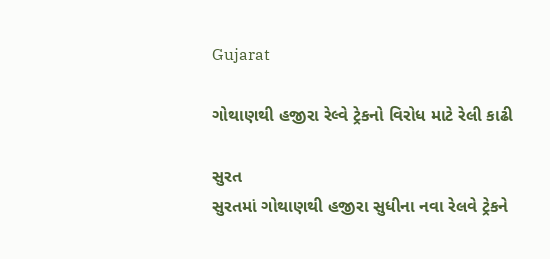Gujarat

ગોથાણથી હજીરા રેલ્વે ટ્રેકનો વિરોધ માટે રેલી કાઢી

સુરત
સુરતમાં ગોથાણથી હજીરા સુધીના નવા રેલવે ટ્રેકને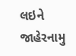લઇને જાહેરનામુ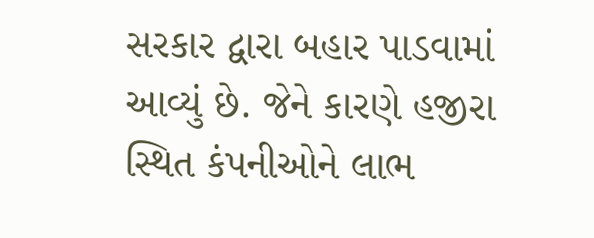સરકાર દ્વારા બહાર પાડવામાં આવ્યું છે. જેને કારણે હજીરા સ્થિત કંપનીઓને લાભ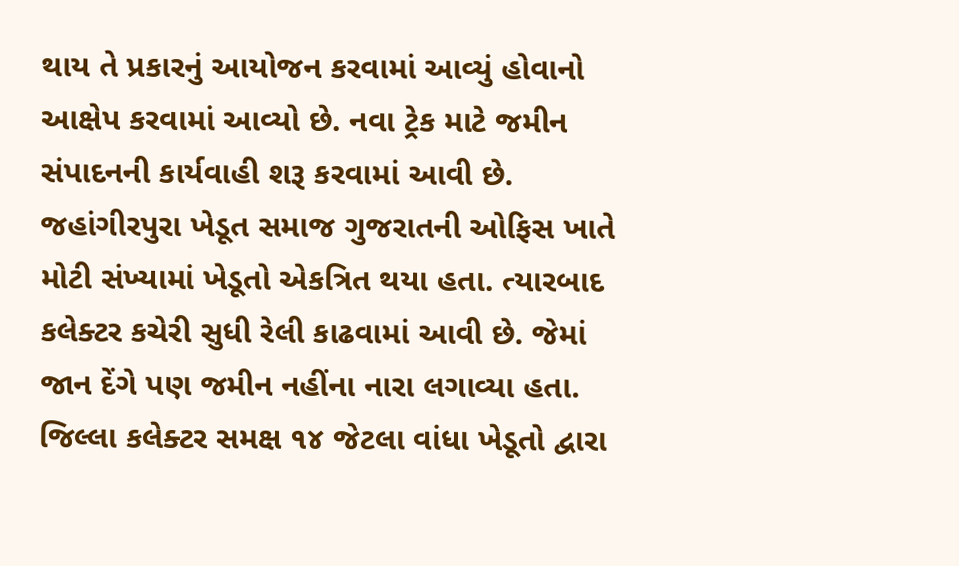થાય તે પ્રકારનું આયોજન કરવામાં આવ્યું હોવાનો આક્ષેપ કરવામાં આવ્યો છે. નવા ટ્રેક માટે જમીન સંપાદનની કાર્યવાહી શરૂ કરવામાં આવી છે. જહાંગીરપુરા ખેડૂત સમાજ ગુજરાતની ઓફિસ ખાતે મોટી સંખ્યામાં ખેડૂતો એકત્રિત થયા હતા. ત્યારબાદ કલેક્ટર કચેરી સુધી રેલી કાઢવામાં આવી છે. જેમાં જાન દેંગે પણ જમીન નહીંના નારા લગાવ્યા હતા. જિલ્લા કલેક્ટર સમક્ષ ૧૪ જેટલા વાંધા ખેડૂતો દ્વારા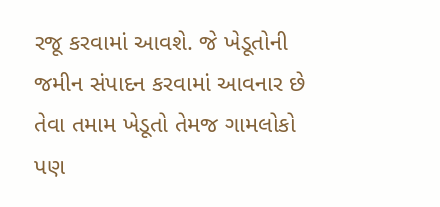રજૂ કરવામાં આવશે. જે ખેડૂતોની જમીન સંપાદન કરવામાં આવનાર છે તેવા તમામ ખેડૂતો તેમજ ગામલોકો પણ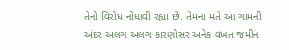તેનો વિરોધ નોંધાવી રહ્યા છે. તેમના મતે આ ગામની અંદર અલગ અલગ કારણોસર અનેક વખત જમીન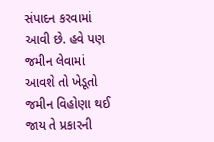સંપાદન કરવામાં આવી છે. હવે પણ જમીન લેવામાં આવશે તો ખેડૂતો જમીન વિહોણા થઈ જાય તે પ્રકારની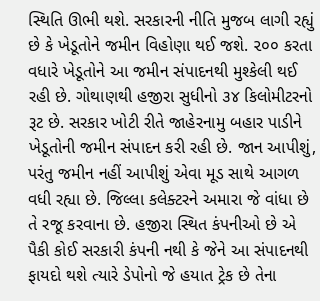સ્થિતિ ઊભી થશે. સરકારની નીતિ મુજબ લાગી રહ્યું છે કે ખેડૂતોને જમીન વિહોણા થઈ જશે. ૨૦૦ કરતા વધારે ખેડૂતોને આ જમીન સંપાદનથી મુશ્કેલી થઈ રહી છે. ગોથાણથી હજીરા સુધીનો ૩૪ કિલોમીટરનો રૂટ છે. સરકાર ખોટી રીતે જાહેરનામુ બહાર પાડીને ખેડૂતોની જમીન સંપાદન કરી રહી છે. જાન આપીશું, પરંતુ જમીન નહીં આપીશું એવા મૂડ સાથે આગળ વધી રહ્યા છે. જિલ્લા કલેક્ટરને અમારા જે વાંધા છે તે રજૂ કરવાના છે. હજીરા સ્થિત કંપનીઓ છે એ પૈકી કોઈ સરકારી કંપની નથી કે જેને આ સંપાદનથી ફાયદો થશે ત્યારે ડેપોનો જે હયાત ટ્રેક છે તેના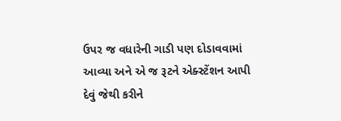ઉપર જ વધારેની ગાડી પણ દોડાવવામાં આવ્યા અને એ જ રૂટને એક્સ્ટેંશન આપી દેવું જેથી કરીને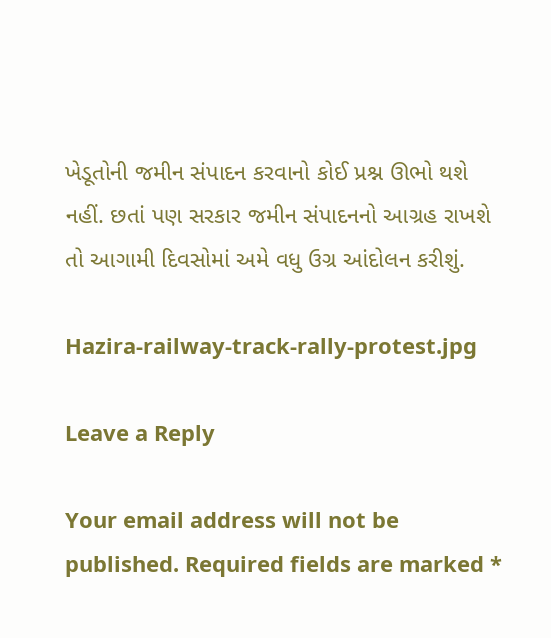ખેડૂતોની જમીન સંપાદન કરવાનો કોઈ પ્રશ્ન ઊભો થશે નહીં. છતાં પણ સરકાર જમીન સંપાદનનો આગ્રહ રાખશે તો આગામી દિવસોમાં અમે વધુ ઉગ્ર આંદોલન કરીશું.

Hazira-railway-track-rally-protest.jpg

Leave a Reply

Your email address will not be published. Required fields are marked *